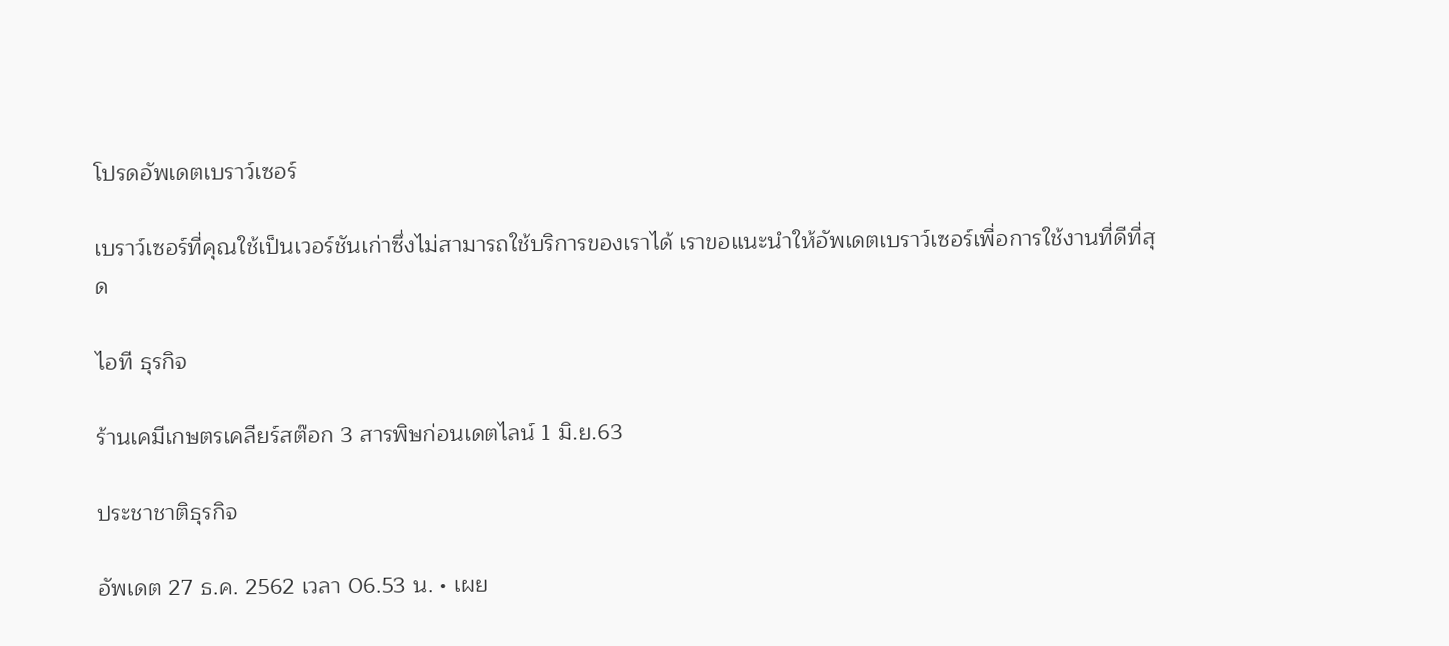โปรดอัพเดตเบราว์เซอร์

เบราว์เซอร์ที่คุณใช้เป็นเวอร์ชันเก่าซึ่งไม่สามารถใช้บริการของเราได้ เราขอแนะนำให้อัพเดตเบราว์เซอร์เพื่อการใช้งานที่ดีที่สุด

ไอที ธุรกิจ

ร้านเคมีเกษตรเคลียร์สต๊อก 3 สารพิษก่อนเดตไลน์ 1 มิ.ย.63

ประชาชาติธุรกิจ

อัพเดต 27 ธ.ค. 2562 เวลา 06.53 น. • เผย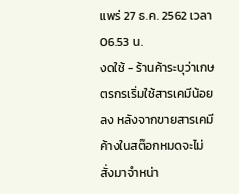แพร่ 27 ธ.ค. 2562 เวลา 06.53 น.
งดใช้ - ร้านค้าระบุว่าเกษตรกรเริ่มใช้สารเคมีน้อยลง หลังจากขายสารเคมีค้างในสต๊อกหมดจะไม่สั่งมาจำหน่า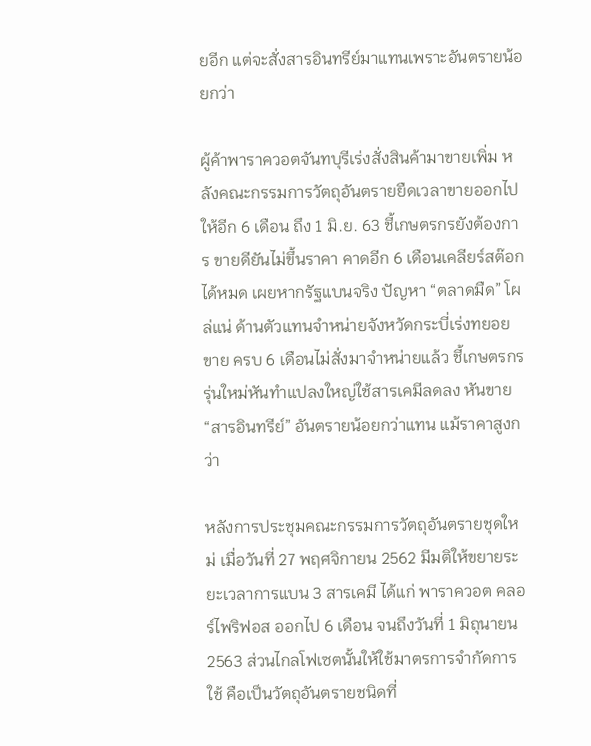ยอีก แต่จะสั่งสารอินทรีย์มาแทนเพราะอันตรายน้อยกว่า

ผู้ค้าพาราควอตจันทบุรีเร่งสั่งสินค้ามาขายเพิ่ม หลังคณะกรรมการวัตถุอันตรายยืดเวลาขายออกไปให้อีก 6 เดือน ถึง 1 มิ.ย. 63 ชี้เกษตรกรยังต้องการ ขายดียันไม่ขึ้นราคา คาดอีก 6 เดือนเคลียร์สต๊อกได้หมด เผยหากรัฐแบนจริง ปัญหา “ตลาดมืด” โผล่แน่ ด้านตัวแทนจำหน่ายจังหวัดกระบี่เร่งทยอยขาย ครบ 6 เดือนไม่สั่งมาจำหน่ายแล้ว ชี้เกษตรกรรุ่นใหม่หันทำแปลงใหญ่ใช้สารเคมีลดลง หันขาย “สารอินทรีย์” อันตรายน้อยกว่าแทน แม้ราคาสูงกว่า

หลังการประชุมคณะกรรมการวัตถุอันตรายชุดใหม่ เมื่อวันที่ 27 พฤศจิกายน 2562 มีมติให้ขยายระยะเวลาการแบน 3 สารเคมี ได้แก่ พาราควอต คลอร์ไพริฟอส ออกไป 6 เดือน จนถึงวันที่ 1 มิถุนายน 2563 ส่วนไกลโฟเซตนั้นให้ใช้มาตรการจำกัดการใช้ คือเป็นวัตถุอันตรายชนิดที่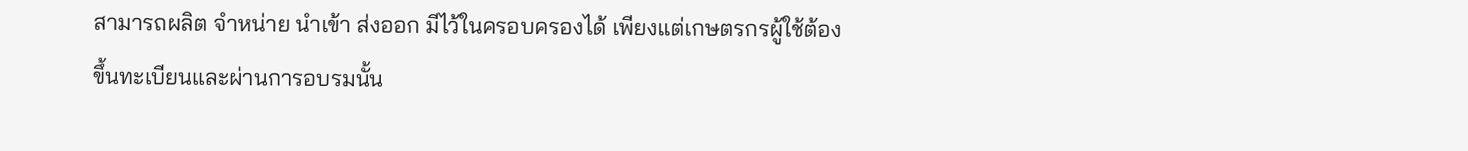สามารถผลิต จำหน่าย นำเข้า ส่งออก มีไว้ในครอบครองได้ เพียงแต่เกษตรกรผู้ใช้ต้องขึ้นทะเบียนและผ่านการอบรมนั้น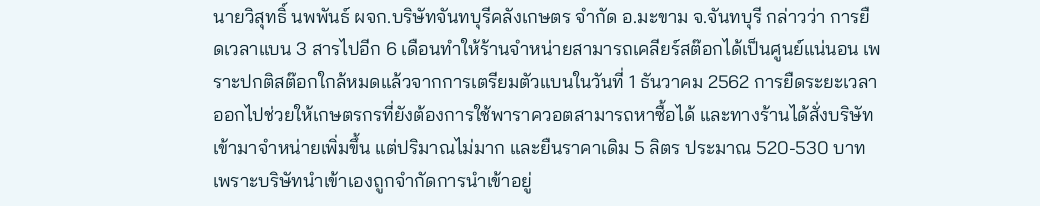นายวิสุทธิ์ นพพันธ์ ผจก.บริษัทจันทบุรีคลังเกษตร จำกัด อ.มะขาม จ.จันทบุรี กล่าวว่า การยืดเวลาแบน 3 สารไปอีก 6 เดือนทำให้ร้านจำหน่ายสามารถเคลียร์สต๊อกได้เป็นศูนย์แน่นอน เพราะปกติสต๊อกใกล้หมดแล้วจากการเตรียมตัวแบนในวันที่ 1 ธันวาคม 2562 การยืดระยะเวลาออกไปช่วยให้เกษตรกรที่ยังต้องการใช้พาราควอตสามารถหาซื้อได้ และทางร้านได้สั่งบริษัทเข้ามาจำหน่ายเพิ่มขึ้น แต่ปริมาณไม่มาก และยืนราคาเดิม 5 ลิตร ประมาณ 520-530 บาท เพราะบริษัทนำเข้าเองถูกจำกัดการนำเข้าอยู่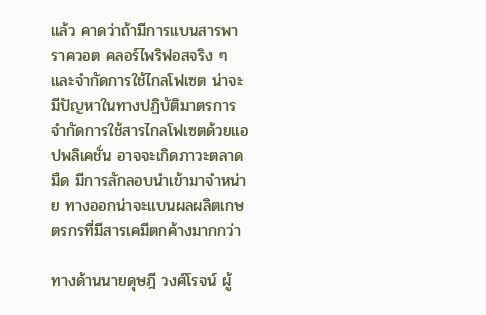แล้ว คาดว่าถ้ามีการแบนสารพาราควอต คลอร์ไพริฟอสจริง ๆ และจำกัดการใช้ไกลโฟเซต น่าจะมีปัญหาในทางปฏิบัติมาตรการจำกัดการใช้สารไกลโฟเซตด้วยแอปพลิเคชั่น อาจจะเกิดภาวะตลาดมืด มีการลักลอบนำเข้ามาจำหน่าย ทางออกน่าจะแบนผลผลิตเกษตรกรที่มีสารเคมีตกค้างมากกว่า

ทางด้านนายดุษฎี วงศ์โรจน์ ผู้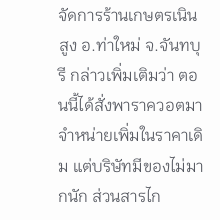จัดการร้านเกษตรเนินสูง อ.ท่าใหม่ จ.จันทบุรี กล่าวเพิ่มเติมว่า ตอนนี้ได้สั่งพาราควอตมาจำหน่ายเพิ่มในราคาเดิม แต่บริษัทมีของไม่มากนัก ส่วนสารไก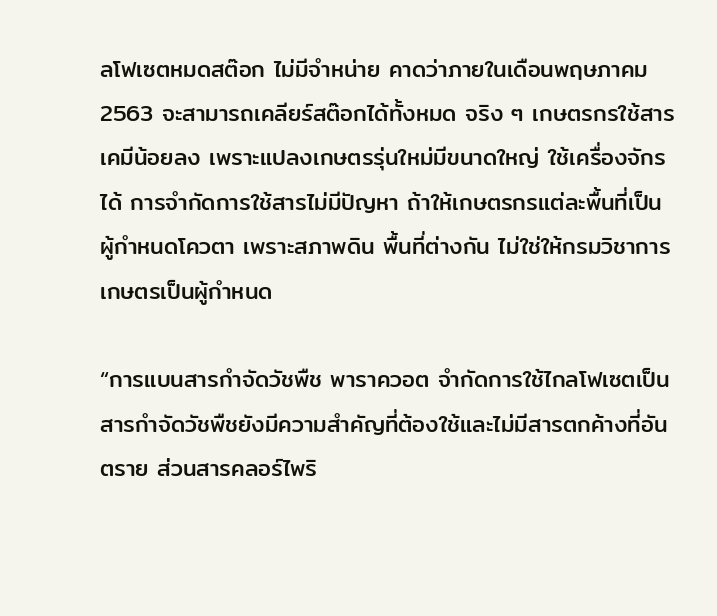ลโฟเซตหมดสต๊อก ไม่มีจำหน่าย คาดว่าภายในเดือนพฤษภาคม 2563 จะสามารถเคลียร์สต๊อกได้ทั้งหมด จริง ๆ เกษตรกรใช้สารเคมีน้อยลง เพราะแปลงเกษตรรุ่นใหม่มีขนาดใหญ่ ใช้เครื่องจักรได้ การจำกัดการใช้สารไม่มีปัญหา ถ้าให้เกษตรกรแต่ละพื้นที่เป็นผู้กำหนดโควตา เพราะสภาพดิน พื้นที่ต่างกัน ไม่ใช่ให้กรมวิชาการเกษตรเป็นผู้กำหนด

“การแบนสารกำจัดวัชพืช พาราควอต จำกัดการใช้ไกลโฟเซตเป็นสารกำจัดวัชพืชยังมีความสำคัญที่ต้องใช้และไม่มีสารตกค้างที่อันตราย ส่วนสารคลอร์ไพริ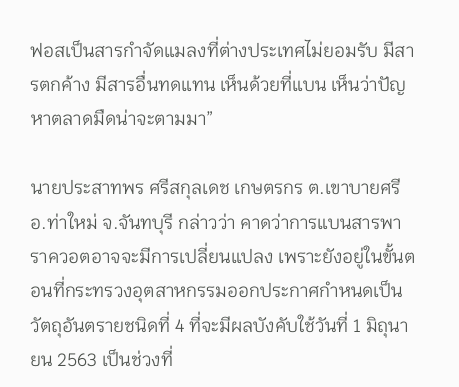ฟอสเป็นสารกำจัดแมลงที่ต่างประเทศไม่ยอมรับ มีสารตกค้าง มีสารอื่นทดแทน เห็นด้วยที่แบน เห็นว่าปัญหาตลาดมืดน่าจะตามมา”

นายประสาทพร ศรีสกุลเดช เกษตรกร ต.เขาบายศรี อ.ท่าใหม่ จ.จันทบุรี กล่าวว่า คาดว่าการแบนสารพาราควอตอาจจะมีการเปลี่ยนแปลง เพราะยังอยู่ในขั้นตอนที่กระทรวงอุตสาหกรรมออกประกาศกำหนดเป็นวัตถุอันตรายชนิดที่ 4 ที่จะมีผลบังคับใช้วันที่ 1 มิถุนายน 2563 เป็นช่วงที่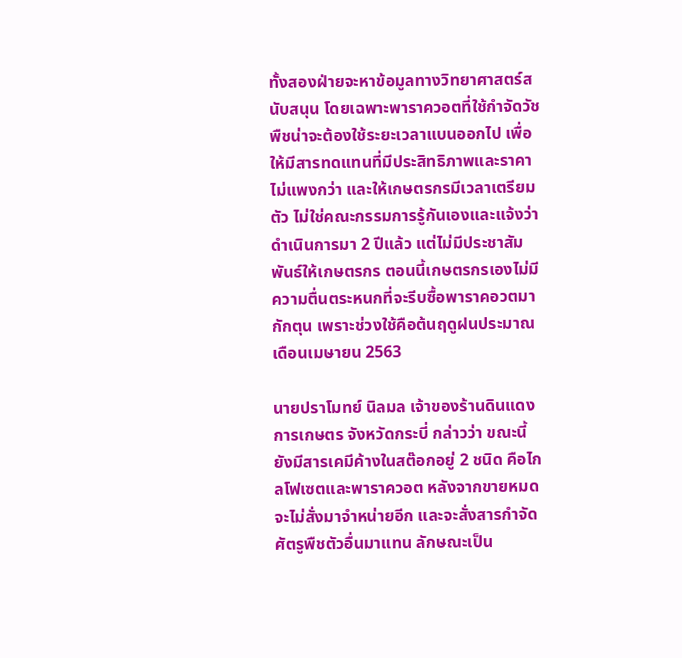ทั้งสองฝ่ายจะหาข้อมูลทางวิทยาศาสตร์สนับสนุน โดยเฉพาะพาราควอตที่ใช้กำจัดวัชพืชน่าจะต้องใช้ระยะเวลาแบนออกไป เพื่อให้มีสารทดแทนที่มีประสิทธิภาพและราคาไม่แพงกว่า และให้เกษตรกรมีเวลาเตรียมตัว ไม่ใช่คณะกรรมการรู้กันเองและแจ้งว่าดำเนินการมา 2 ปีแล้ว แต่ไม่มีประชาสัมพันธ์ให้เกษตรกร ตอนนี้เกษตรกรเองไม่มีความตื่นตระหนกที่จะรีบซื้อพาราคอวตมากักตุน เพราะช่วงใช้คือต้นฤดูฝนประมาณเดือนเมษายน 2563

นายปราโมทย์ นิลมล เจ้าของร้านดินแดงการเกษตร จังหวัดกระบี่ กล่าวว่า ขณะนี้ยังมีสารเคมีค้างในสต๊อกอยู่ 2 ชนิด คือไกลโฟเซตและพาราควอต หลังจากขายหมดจะไม่สั่งมาจำหน่ายอีก และจะสั่งสารกำจัดศัตรูพืชตัวอื่นมาแทน ลักษณะเป็น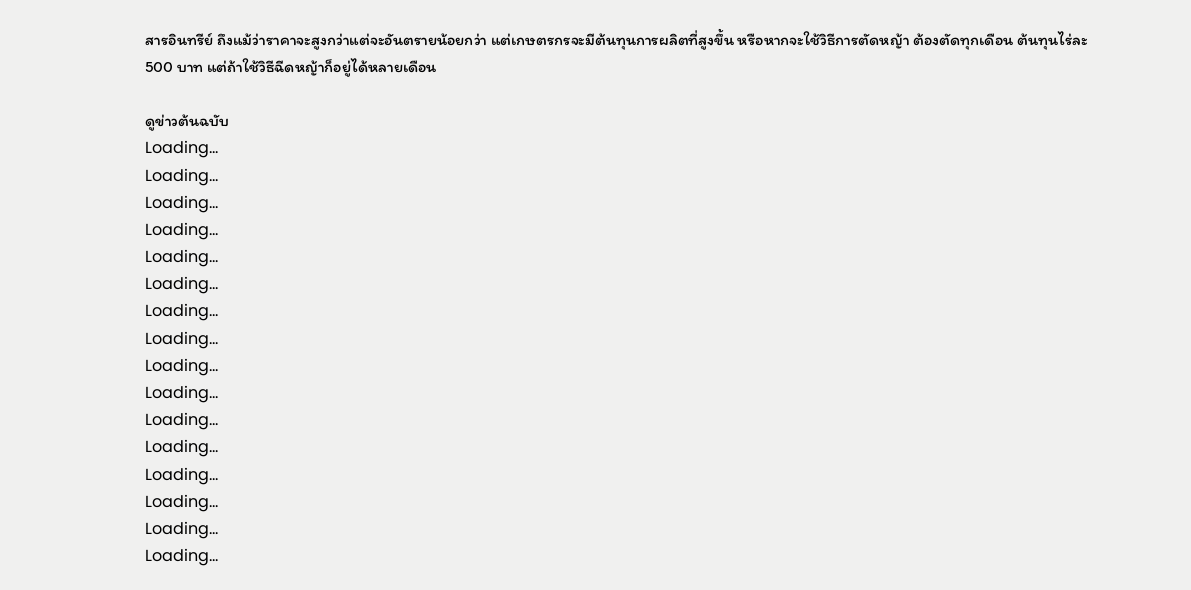สารอินทรีย์ ถึงแม้ว่าราคาจะสูงกว่าแต่จะอันตรายน้อยกว่า แต่เกษตรกรจะมีต้นทุนการผลิตที่สูงขึ้น หรือหากจะใช้วิธีการตัดหญ้า ต้องตัดทุกเดือน ต้นทุนไร่ละ 500 บาท แต่ถ้าใช้วิธีฉีดหญ้าก็อยู่ได้หลายเดือน

ดูข่าวต้นฉบับ
Loading...
Loading...
Loading...
Loading...
Loading...
Loading...
Loading...
Loading...
Loading...
Loading...
Loading...
Loading...
Loading...
Loading...
Loading...
Loading...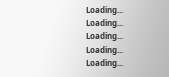Loading...
Loading...
Loading...
Loading...
Loading...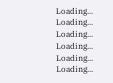Loading...
Loading...
Loading...
Loading...
Loading...
Loading...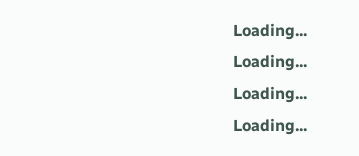Loading...
Loading...
Loading...
Loading...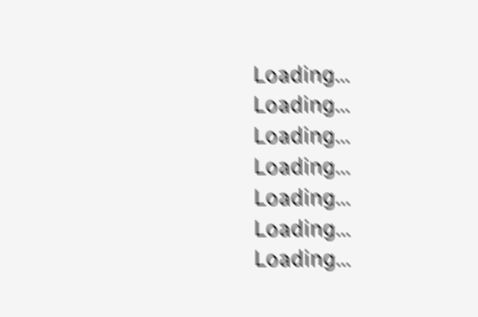Loading...
Loading...
Loading...
Loading...
Loading...
Loading...
Loading...